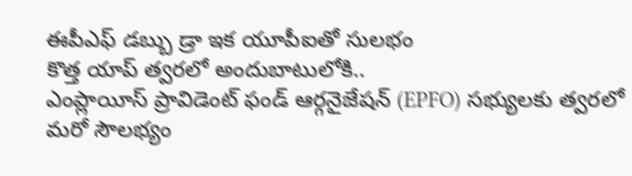ఈపీఎఫ్ డబ్బు డ్రా ఇక యూపీఐతో సులభం
కొత్త యాప్ త్వరలో అందుబాటులోకి..
ఎంప్లాయీస్ ప్రావిడెంట్ ఫండ్ ఆర్గనైజేషన్ (EPFO) సభ్యులకు త్వరలో మరో సౌలభ్యం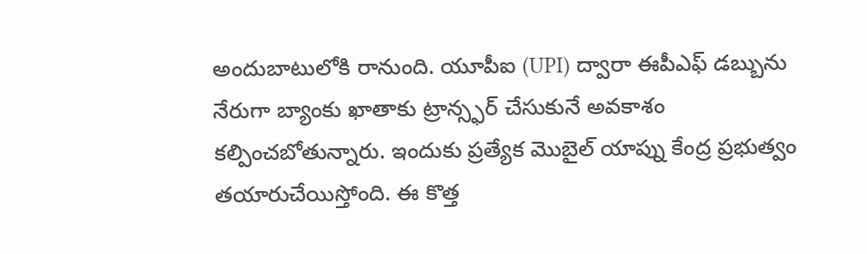అందుబాటులోకి రానుంది. యూపీఐ (UPI) ద్వారా ఈపీఎఫ్ డబ్బును నేరుగా బ్యాంకు ఖాతాకు ట్రాన్స్ఫర్ చేసుకునే అవకాశం కల్పించబోతున్నారు. ఇందుకు ప్రత్యేక మొబైల్ యాప్ను కేంద్ర ప్రభుత్వం తయారుచేయిస్తోంది. ఈ కొత్త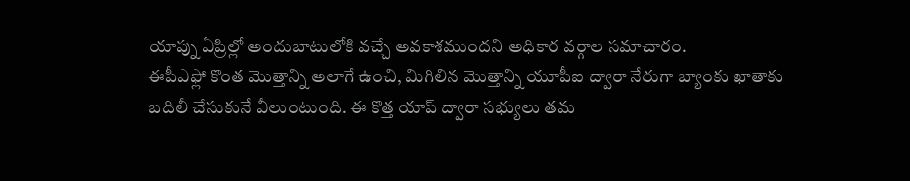యాప్ను ఏప్రిల్లో అందుబాటులోకి వచ్చే అవకాశముందని అధికార వర్గాల సమాచారం.
ఈపీఎఫ్లో కొంత మొత్తాన్ని అలాగే ఉంచి, మిగిలిన మొత్తాన్ని యూపీఐ ద్వారా నేరుగా బ్యాంకు ఖాతాకు బదిలీ చేసుకునే వీలుంటుంది. ఈ కొత్త యాప్ ద్వారా సభ్యులు తమ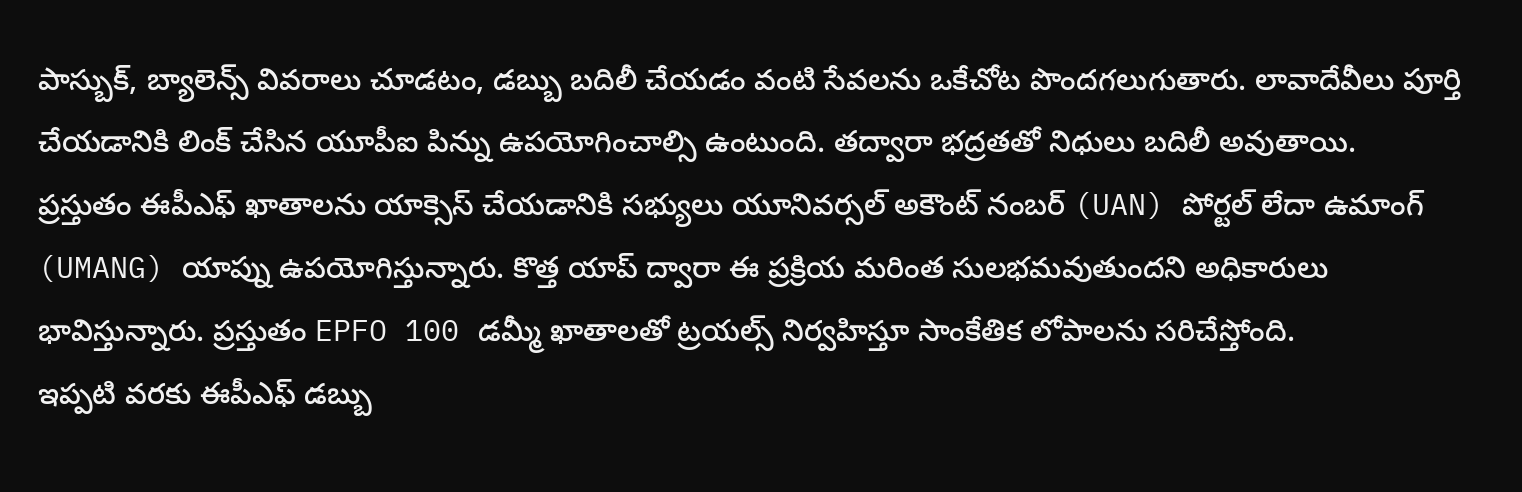పాస్బుక్, బ్యాలెన్స్ వివరాలు చూడటం, డబ్బు బదిలీ చేయడం వంటి సేవలను ఒకేచోట పొందగలుగుతారు. లావాదేవీలు పూర్తి చేయడానికి లింక్ చేసిన యూపీఐ పిన్ను ఉపయోగించాల్సి ఉంటుంది. తద్వారా భద్రతతో నిధులు బదిలీ అవుతాయి.
ప్రస్తుతం ఈపీఎఫ్ ఖాతాలను యాక్సెస్ చేయడానికి సభ్యులు యూనివర్సల్ అకౌంట్ నంబర్ (UAN) పోర్టల్ లేదా ఉమాంగ్ (UMANG) యాప్ను ఉపయోగిస్తున్నారు. కొత్త యాప్ ద్వారా ఈ ప్రక్రియ మరింత సులభమవుతుందని అధికారులు భావిస్తున్నారు. ప్రస్తుతం EPFO 100 డమ్మీ ఖాతాలతో ట్రయల్స్ నిర్వహిస్తూ సాంకేతిక లోపాలను సరిచేస్తోంది.
ఇప్పటి వరకు ఈపీఎఫ్ డబ్బు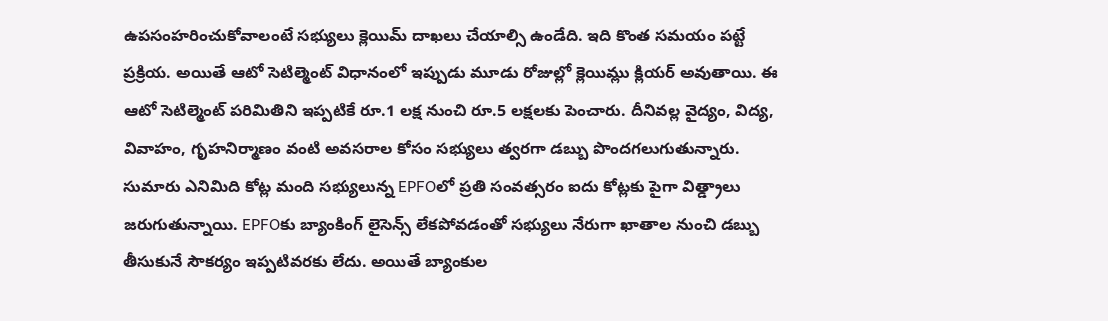ఉపసంహరించుకోవాలంటే సభ్యులు క్లెయిమ్ దాఖలు చేయాల్సి ఉండేది. ఇది కొంత సమయం పట్టే ప్రక్రియ. అయితే ఆటో సెటిల్మెంట్ విధానంలో ఇప్పుడు మూడు రోజుల్లో క్లెయిమ్లు క్లియర్ అవుతాయి. ఈ ఆటో సెటిల్మెంట్ పరిమితిని ఇప్పటికే రూ.1 లక్ష నుంచి రూ.5 లక్షలకు పెంచారు. దీనివల్ల వైద్యం, విద్య, వివాహం, గృహనిర్మాణం వంటి అవసరాల కోసం సభ్యులు త్వరగా డబ్బు పొందగలుగుతున్నారు.
సుమారు ఎనిమిది కోట్ల మంది సభ్యులున్న EPFOలో ప్రతి సంవత్సరం ఐదు కోట్లకు పైగా విత్డ్రాలు జరుగుతున్నాయి. EPFOకు బ్యాంకింగ్ లైసెన్స్ లేకపోవడంతో సభ్యులు నేరుగా ఖాతాల నుంచి డబ్బు తీసుకునే సౌకర్యం ఇప్పటివరకు లేదు. అయితే బ్యాంకుల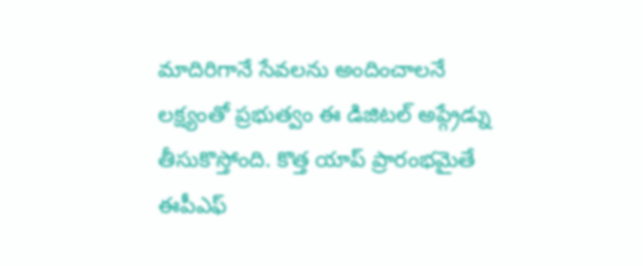మాదిరిగానే సేవలను అందించాలనే లక్ష్యంతో ప్రభుత్వం ఈ డిజిటల్ అప్గ్రేడ్ను తీసుకొస్తోంది. కొత్త యాప్ ప్రారంభమైతే ఈపీఎఫ్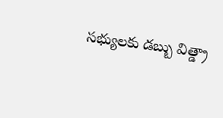సభ్యులకు డబ్బు విత్డ్రా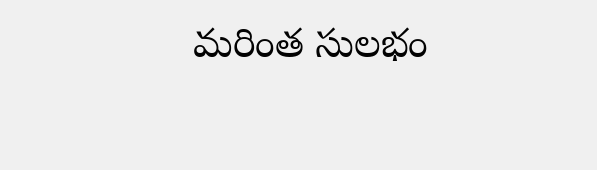మరింత సులభం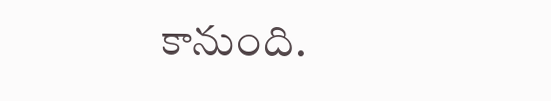కానుంది.